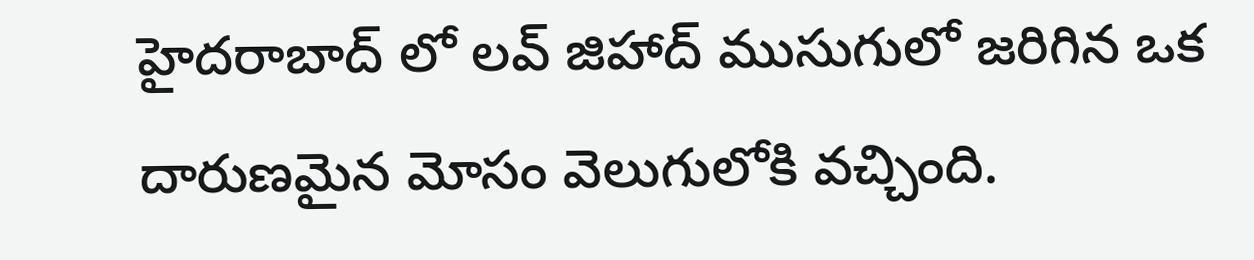హైదరాబాద్ లో లవ్ జిహాద్ ముసుగులో జరిగిన ఒక దారుణమైన మోసం వెలుగులోకి వచ్చింది.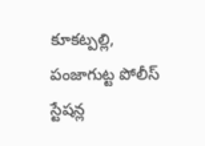కూకట్పల్లి, పంజాగుట్ట పోలీస్ స్టేషన్ల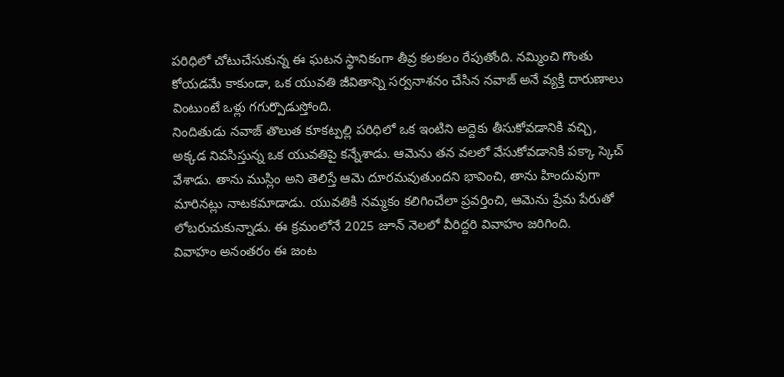పరిధిలో చోటుచేసుకున్న ఈ ఘటన స్థానికంగా తీవ్ర కలకలం రేపుతోంది. నమ్మించి గొంతు కోయడమే కాకుండా, ఒక యువతి జీవితాన్ని సర్వనాశనం చేసిన నవాజ్ అనే వ్యక్తి దారుణాలు వింటుంటే ఒళ్లు గగుర్పొడుస్తోంది.
నిందితుడు నవాజ్ తొలుత కూకట్పల్లి పరిధిలో ఒక ఇంటిని అద్దెకు తీసుకోవడానికి వచ్చి, అక్కడ నివసిస్తున్న ఒక యువతిపై కన్నేశాడు. ఆమెను తన వలలో వేసుకోవడానికి పక్కా స్కెచ్ వేశాడు. తాను ముస్లిం అని తెలిస్తే ఆమె దూరమవుతుందని భావించి, తాను హిందువుగా మారినట్లు నాటకమాడాడు. యువతికి నమ్మకం కలిగించేలా ప్రవర్తించి, ఆమెను ప్రేమ పేరుతో లోబరుచుకున్నాడు. ఈ క్రమంలోనే 2025 జూన్ నెలలో వీరిద్దరి వివాహం జరిగింది.
వివాహం అనంతరం ఈ జంట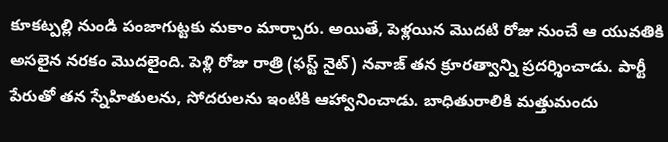కూకట్పల్లి నుండి పంజాగుట్టకు మకాం మార్చారు. అయితే, పెళ్లయిన మొదటి రోజు నుంచే ఆ యువతికి అసలైన నరకం మొదలైంది. పెళ్లి రోజు రాత్రి (ఫస్ట్ నైట్) నవాజ్ తన క్రూరత్వాన్ని ప్రదర్శించాడు. పార్టీ పేరుతో తన స్నేహితులను, సోదరులను ఇంటికి ఆహ్వానించాడు. బాధితురాలికి మత్తుమందు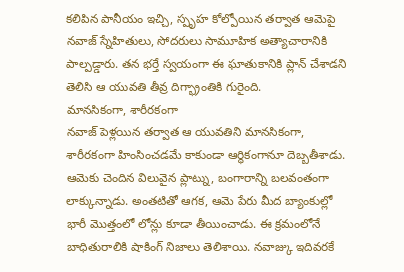కలిపిన పానీయం ఇచ్చి, స్పృహ కోల్పోయిన తర్వాత ఆమెపై నవాజ్ స్నేహితులు, సోదరులు సామూహిక అత్యాచారానికి పాల్పడ్డారు. తన భర్తే స్వయంగా ఈ ఘాతుకానికి ప్లాన్ చేశాడని తెలిసి ఆ యువతి తీవ్ర దిగ్భ్రాంతికి గురైంది.
మానసికంగా, శారీరకంగా
నవాజ్ పెళ్లయిన తర్వాత ఆ యువతిని మానసికంగా, శారీరకంగా హింసించడమే కాకుండా ఆర్థికంగానూ దెబ్బతీశాడు. ఆమెకు చెందిన విలువైన ప్లాట్ను, బంగారాన్ని బలవంతంగా లాక్కున్నాడు. అంతటితో ఆగక, ఆమె పేరు మీద బ్యాంకుల్లో భారీ మొత్తంలో లోన్లు కూడా తీయించాడు. ఈ క్రమంలోనే బాధితురాలికి షాకింగ్ నిజాలు తెలిశాయి. నవాజ్కు ఇదివరకే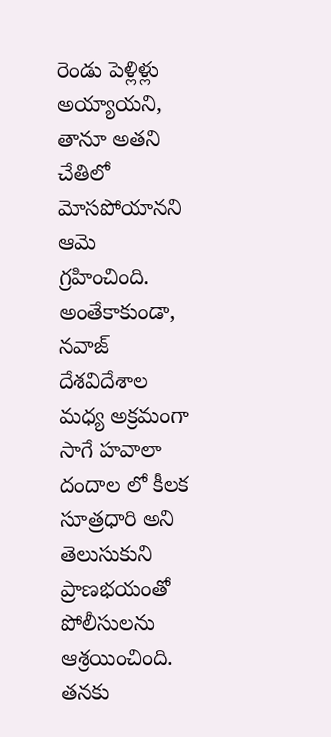రెండు పెళ్లిళ్లు అయ్యాయని, తానూ అతని చేతిలో మోసపోయానని ఆమె గ్రహించింది. అంతేకాకుండా, నవాజ్ దేశవిదేశాల మధ్య అక్రమంగా సాగే హవాలా దందాల లో కీలక సూత్రధారి అని తెలుసుకుని ప్రాణభయంతో పోలీసులను ఆశ్రయించింది.
తనకు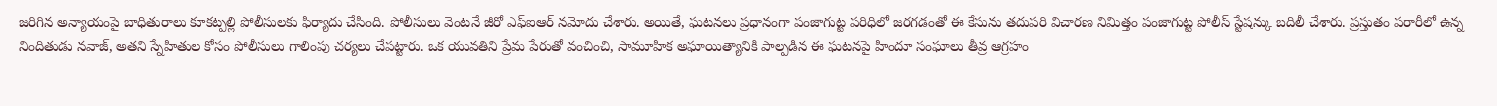జరిగిన అన్యాయంపై బాధితురాలు కూకట్పల్లి పోలీసులకు ఫిర్యాదు చేసింది. పోలీసులు వెంటనే జీరో ఎఫ్ఐఆర్ నమోదు చేశారు. అయితే, ఘటనలు ప్రధానంగా పంజాగుట్ట పరిధిలో జరగడంతో ఈ కేసును తదుపరి విచారణ నిమిత్తం పంజాగుట్ట పోలీస్ స్టేషన్కు బదిలీ చేశారు. ప్రస్తుతం పరారీలో ఉన్న నిందితుడు నవాజ్, అతని స్నేహితుల కోసం పోలీసులు గాలింపు చర్యలు చేపట్టారు. ఒక యువతిని ప్రేమ పేరుతో వంచించి, సామూహిక అఘాయిత్యానికి పాల్పడిన ఈ ఘటనపై హిందూ సంఘాలు తీవ్ర ఆగ్రహం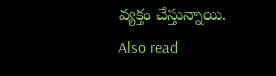వ్యక్తం చేస్తున్నాయి.
Also read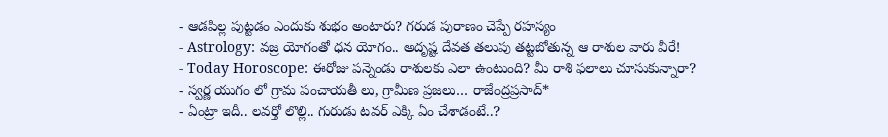- ఆడపిల్ల పుట్టడం ఎందుకు శుభం అంటారు? గరుడ పురాణం చెప్పే రహస్యం
- Astrology: వజ్ర యోగంతో ధన యోగం.. అదృష్ట దేవత తలుపు తట్టబోతున్న ఆ రాశుల వారు వీరే!
- Today Horoscope: ఈరోజు పన్నెండు రాశులకు ఎలా ఉంటుంది? మీ రాశి ఫలాలు చూసుకున్నారా?
- స్వర్ణ యుగం లో గ్రామ పంచాయతీ లు, గ్రామీణ ప్రజలు… రాజేంద్రప్రసాద్*
- ఏంట్రా ఇదీ.. లవర్తో లొల్లి.. గురుడు టవర్ ఎక్కి ఏం చేశాడంటే..?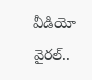వీడియో వైరల్..